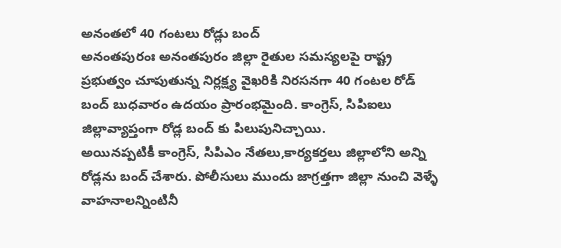అనంతలో 40 గంటలు రోడ్లు బంద్
అనంతపురంః అనంతపురం జిల్లా రైతుల సమస్యలపై రాష్ట్ర ప్రభుత్వం చూపుతున్న నిర్లక్ష్య వైఖరికి నిరసనగా 40 గంటల రోడ్ బంద్ బుధవారం ఉదయం ప్రారంభమైంది. కాంగ్రెస్, సిపిఐలు జిల్లావ్యాప్తంగా రోడ్ల బంద్ కు పిలుపునిచ్చాయి.
అయినప్పటికీ కాంగ్రెస్, సిపిఎం నేతలు,కార్యకర్తలు జిల్లాలోని అన్ని రోడ్లను బంద్ చేశారు. పోలీసులు ముందు జాగ్రత్తగా జిల్లా నుంచి వెళ్ళే వాహనాలన్నింటినీ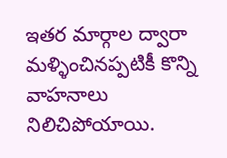ఇతర మార్గాల ద్వారా మళ్ళించినప్పటికీ కొన్ని వాహనాలు నిలిచిపోయాయి.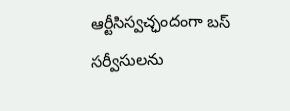ఆర్టీసిస్వచ్ఛందంగా బస్ సర్వీసులను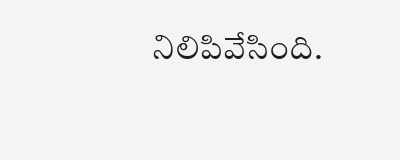నిలిపివేసింది.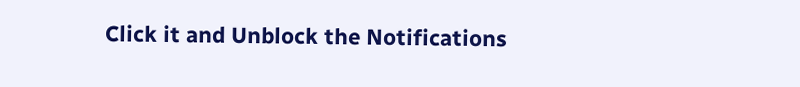Click it and Unblock the Notifications